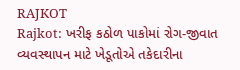RAJKOT
Rajkot: ખરીફ કઠોળ પાકોમાં રોગ-જીવાત વ્યવસ્થાપન માટે ખેડૂતોએ તકેદારીના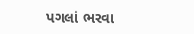પગલાં ભરવા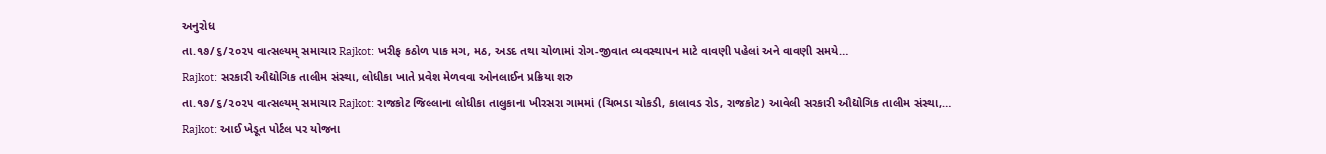અનુરોધ
તા.૧૭/૬/૨૦૨૫ વાત્સલ્યમ્ સમાચાર Rajkot: ખરીફ કઠોળ પાક મગ, મઠ, અડદ તથા ચોળામાં રોગ-જીવાત વ્યવસ્થાપન માટે વાવણી પહેલાં અને વાવણી સમયે…
Rajkot: સરકારી ઔદ્યોગિક તાલીમ સંસ્થા, લોધીકા ખાતે પ્રવેશ મેળવવા ઓનલાઈન પ્રક્રિયા શરુ
તા.૧૭/૬/૨૦૨૫ વાત્સલ્યમ્ સમાચાર Rajkot: રાજકોટ જિલ્લાના લોધીકા તાલુકાના ખીરસરા ગામમાં (ચિભડા ચોકડી, કાલાવડ રોડ, રાજકોટ) આવેલી સરકારી ઔદ્યોગિક તાલીમ સંસ્થા,…
Rajkot: આઈ ખેડૂત પોર્ટલ પર યોજના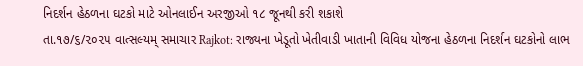નિદર્શન હેઠળના ઘટકો માટે ઓનલાઈન અરજીઓ ૧૮ જૂનથી કરી શકાશે
તા.૧૭/૬/૨૦૨૫ વાત્સલ્યમ્ સમાચાર Rajkot: રાજ્યના ખેડૂતો ખેતીવાડી ખાતાની વિવિધ યોજના હેઠળના નિદર્શન ઘટકોનો લાભ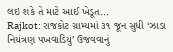લઇ શકે તે માટે આઈ ખેડૂત…
Rajkot: રાજકોટ ગ્રામ્યમાં ૩૧ જૂન સુધી ‘ઝાડા નિયંત્રણ પખવાડિયું’ ઉજવવાનું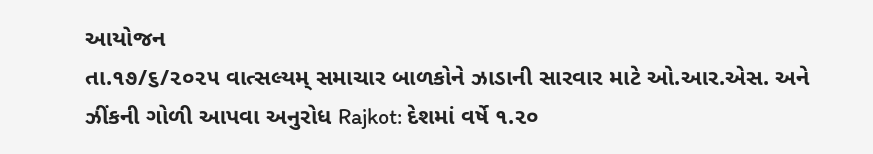આયોજન
તા.૧૭/૬/૨૦૨૫ વાત્સલ્યમ્ સમાચાર બાળકોને ઝાડાની સારવાર માટે ઓ.આર.એસ. અને ઝીંકની ગોળી આપવા અનુરોધ Rajkot: દેશમાં વર્ષે ૧.૨૦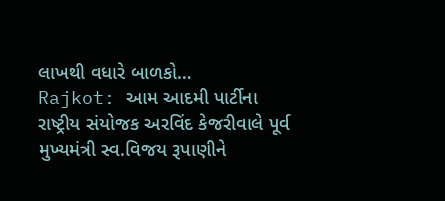લાખથી વધારે બાળકો…
Rajkot: આમ આદમી પાર્ટીના રાષ્ટ્રીય સંયોજક અરવિંદ કેજરીવાલે પૂર્વ મુખ્યમંત્રી સ્વ.વિજય રૂપાણીને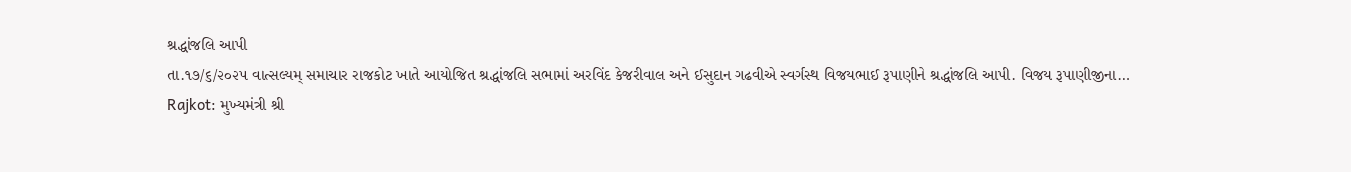શ્રદ્ધાંજલિ આપી
તા.૧૭/૬/૨૦૨૫ વાત્સલ્યમ્ સમાચાર રાજકોટ ખાતે આયોજિત શ્રદ્ધાંજલિ સભામાં અરવિંદ કેજરીવાલ અને ઈસુદાન ગઢવીએ સ્વર્ગસ્થ વિજયભાઈ રૂપાણીને શ્રદ્ધાંજલિ આપી. વિજય રૂપાણીજીના…
Rajkot: મુખ્યમંત્રી શ્રી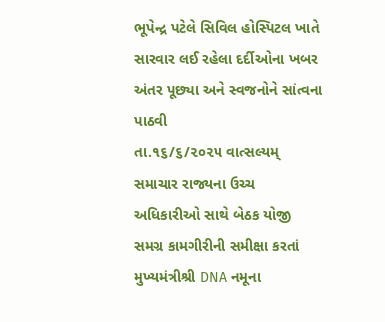ભૂપેન્દ્ર પટેલે સિવિલ હોસ્પિટલ ખાતે સારવાર લઈ રહેલા દર્દીઓના ખબર અંતર પૂછ્યા અને સ્વજનોને સાંત્વના પાઠવી
તા.૧૬/૬/૨૦૨૫ વાત્સલ્યમ્ સમાચાર રાજ્યના ઉચ્ચ અધિકારીઓ સાથે બેઠક યોજી સમગ્ર કામગીરીની સમીક્ષા કરતાં મુખ્યમંત્રીશ્રી DNA નમૂના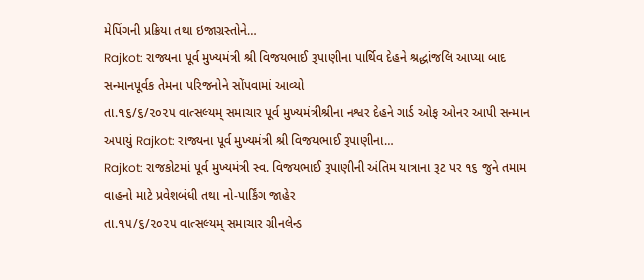મેપિંગની પ્રક્રિયા તથા ઇજાગ્રસ્તોને…
Rajkot: રાજ્યના પૂર્વ મુખ્યમંત્રી શ્રી વિજયભાઈ રૂપાણીના પાર્થિવ દેહને શ્રદ્ધાંજલિ આપ્યા બાદ સન્માનપૂર્વક તેમના પરિજનોને સોંપવામાં આવ્યો
તા.૧૬/૬/૨૦૨૫ વાત્સલ્યમ્ સમાચાર પૂર્વ મુખ્યમંત્રીશ્રીના નશ્વર દેહને ગાર્ડ ઓફ ઓનર આપી સન્માન અપાયું Rajkot: રાજ્યના પૂર્વ મુખ્યમંત્રી શ્રી વિજયભાઈ રૂપાણીના…
Rajkot: રાજકોટમાં પૂર્વ મુખ્યમંત્રી સ્વ. વિજયભાઈ રૂપાણીની અંતિમ યાત્રાના રૂટ પર ૧૬ જુને તમામ વાહનો માટે પ્રવેશબંધી તથા નો-પાર્કિંગ જાહેર
તા.૧૫/૬/૨૦૨૫ વાત્સલ્યમ્ સમાચાર ગ્રીનલેન્ડ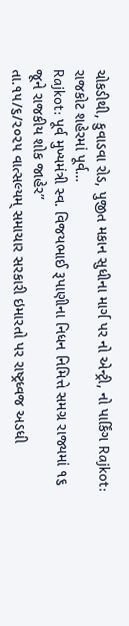ચોકડીથી, કુવાડવા રોડ, પુજીત મકાન સુધીના માર્ગ પર નો એન્ટ્રી, નો પાર્કિંગ Rajkot: રાજકોટ શહેરમાં પૂર્વ…
Rajkot: પૂર્વ મુખ્યમંત્રી સ્વ. વિજયભાઈ રૂપાણીના નિધન નિમિત્તે સમગ્ર રાજ્યમાં ૧૬ જૂને રાજકીય શોક જાહેર”
તા.૧૫/૬/૨૦૨૫ વાત્સલ્યમ્ સમાચાર સરકારી ઇમારતો પર રાષ્ટ્રધ્વજ અડધી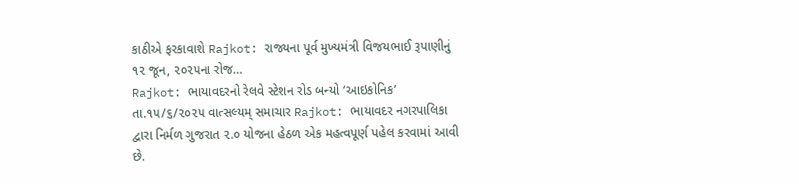કાઠીએ ફરકાવાશે Rajkot: રાજ્યના પૂર્વ મુખ્યમંત્રી વિજયભાઈ રૂપાણીનું ૧૨ જૂન, ૨૦૨૫ના રોજ…
Rajkot: ભાયાવદરનો રેલવે સ્ટેશન રોડ બન્યો ‘આઇકોનિક’
તા.૧૫/૬/૨૦૨૫ વાત્સલ્યમ્ સમાચાર Rajkot: ભાયાવદર નગરપાલિકા દ્વારા નિર્મળ ગુજરાત ૨.૦ યોજના હેઠળ એક મહત્વપૂર્ણ પહેલ કરવામાં આવી છે.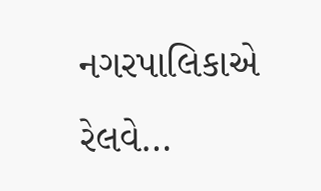નગરપાલિકાએ રેલવે…